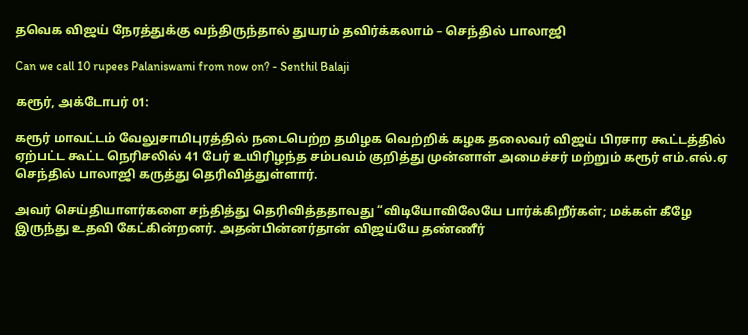தவெக விஜய் நேரத்துக்கு வந்திருந்தால் துயரம் தவிர்க்கலாம் – செந்தில் பாலாஜி

Can we call 10 rupees Palaniswami from now on? - Senthil Balaji

கரூர், அக்டோபர் 01:

கரூர் மாவட்டம் வேலுசாமிபுரத்தில் நடைபெற்ற தமிழக வெற்றிக் கழக தலைவர் விஜய் பிரசார கூட்டத்தில் ஏற்பட்ட கூட்ட நெரிசலில் 41 பேர் உயிரிழந்த சம்பவம் குறித்து முன்னாள் அமைச்சர் மற்றும் கரூர் எம்.எல்.ஏ செந்தில் பாலாஜி கருத்து தெரிவித்துள்ளார்.

அவர் செய்தியாளர்களை சந்தித்து தெரிவித்ததாவது “விடியோவிலேயே பார்க்கிறீர்கள்; மக்கள் கீழே இருந்து உதவி கேட்கின்றனர். அதன்பின்னர்தான் விஜய்யே தண்ணீர்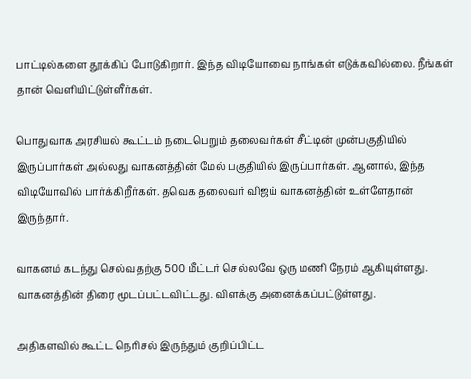பாட்டில்களை தூக்கிப் போடுகிறார். இந்த விடியோவை நாங்கள் எடுக்கவில்லை. நீங்கள் தான் வெளியிட்டுள்ளீர்கள்.

பொதுவாக அரசியல் கூட்டம் நடைபெறும் தலைவர்கள் சீட்டின் முன்பகுதியில் இருப்பார்கள் அல்லது வாகனத்தின் மேல் பகுதியில் இருப்பார்கள். ஆனால், இந்த விடியோவில் பார்க்கிறீர்கள். தவெக தலைவர் விஜய் வாகனத்தின் உள்ளேதான் இருந்தார்.

வாகனம் கடந்து செல்வதற்கு 500 மீட்டர் செல்லவே ஒரு மணி நேரம் ஆகியுள்ளது. வாகனத்தின் திரை மூடப்பட்டவிட்டது. விளக்கு அனைக்கப்பட்டுள்ளது.

அதிகளவில் கூட்ட நெரிசல் இருந்தும் குறிப்பிட்ட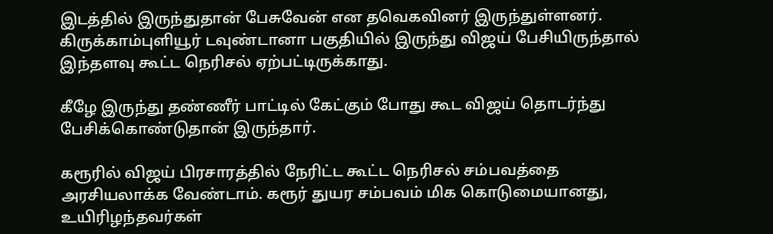இடத்தில் இருந்துதான் பேசுவேன் என தவெகவினர் இருந்துள்ளனர். கிருக்காம்புளியூர் டவுண்டானா பகுதியில் இருந்து விஜய் பேசியிருந்தால் இந்தளவு கூட்ட நெரிசல் ஏற்பட்டிருக்காது.

கீழே இருந்து தண்ணீர் பாட்டில் கேட்கும் போது கூட விஜய் தொடர்ந்து பேசிக்கொண்டுதான் இருந்தார்.

கரூரில் விஜய் பிரசாரத்தில் நேரிட்ட கூட்ட நெரிசல் சம்பவத்தை அரசியலாக்க வேண்டாம். கரூர் துயர சம்பவம் மிக கொடுமையானது, உயிரிழந்தவர்கள்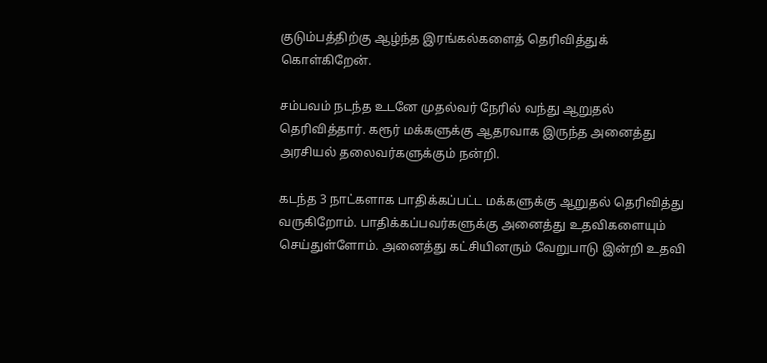குடும்பத்திற்கு ஆழ்ந்த இரங்கல்களைத் தெரிவித்துக் கொள்கிறேன்.

சம்பவம் நடந்த உடனே முதல்வர் நேரில் வந்து ஆறுதல் தெரிவித்தார். கரூர் மக்களுக்கு ஆதரவாக இருந்த அனைத்து அரசியல் தலைவர்களுக்கும் நன்றி.

கடந்த 3 நாட்களாக பாதிக்கப்பட்ட மக்களுக்கு ஆறுதல் தெரிவித்து வருகிறோம். பாதிக்கப்பவர்களுக்கு அனைத்து உதவிகளையும் செய்துள்ளோம். அனைத்து கட்சியினரும் வேறுபாடு இன்றி உதவி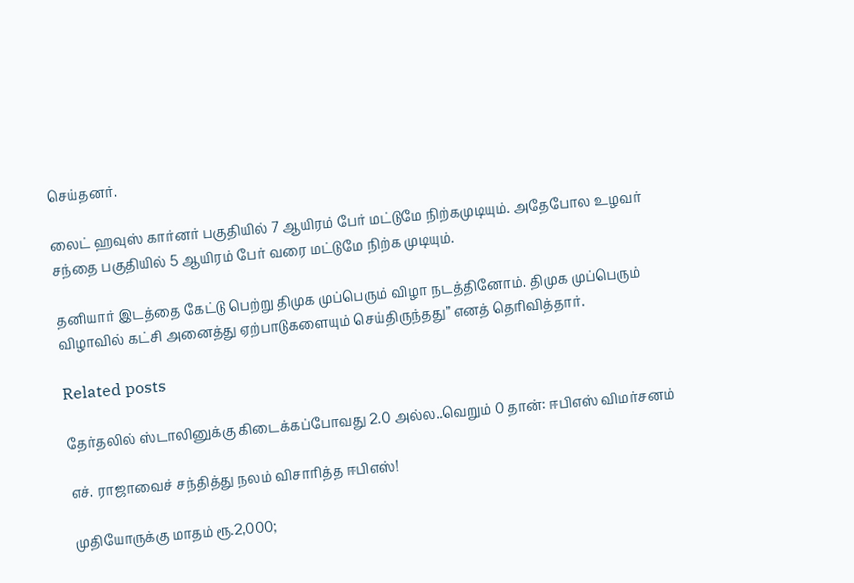செய்தனர்.

லைட் ஹவுஸ் கார்னர் பகுதியில் 7 ஆயிரம் பேர் மட்டுமே நிற்கமுடியும். அதேபோல உழவர் சந்தை பகுதியில் 5 ஆயிரம் பேர் வரை மட்டுமே நிற்க முடியும்.

தனியார் இடத்தை கேட்டு பெற்று திமுக முப்பெரும் விழா நடத்தினோம். திமுக முப்பெரும் விழாவில் கட்சி அனைத்து ஏற்பாடுகளையும் செய்திருந்தது” எனத் தெரிவித்தார்.

Related posts

தேர்தலில் ஸ்டாலினுக்கு கிடைக்கப்போவது 2.0 அல்ல..வெறும் 0 தான்: ஈபிஎஸ் விமர்சனம்

எச். ராஜாவைச் சந்தித்து நலம் விசாரித்த ஈபிஎஸ்!

முதியோருக்கு மாதம் ரூ.2,000;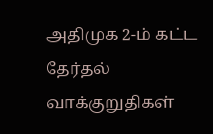அதிமுக 2-ம் கட்ட தேர்தல் வாக்குறுதிகள்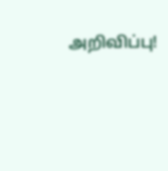அறிவிப்பு!